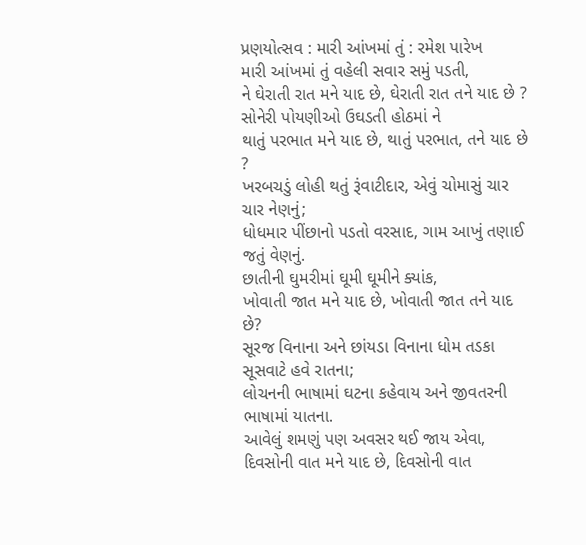પ્રણયોત્સવ : મારી આંખમાં તું : રમેશ પારેખ
મારી આંખમાં તું વહેલી સવાર સમું પડતી,
ને ઘેરાતી રાત મને યાદ છે, ઘેરાતી રાત તને યાદ છે ?
સોનેરી પોયણીઓ ઉઘડતી હોઠમાં ને
થાતું પરભાત મને યાદ છે, થાતું પરભાત, તને યાદ છે ?
ખરબચડું લોહી થતું રૂંવાટીદાર, એવું ચોમાસું ચાર ચાર નેણનું;
ધોધમાર પીંછાનો પડતો વરસાદ, ગામ આખું તણાઈ જતું વેણનું.
છાતીની ઘુમરીમાં ઘૂમી ઘૂમીને ક્યાંક,
ખોવાતી જાત મને યાદ છે, ખોવાતી જાત તને યાદ છે?
સૂરજ વિનાના અને છાંયડા વિનાના ધોમ તડકા સૂસવાટે હવે રાતના;
લોચનની ભાષામાં ઘટના કહેવાય અને જીવતરની ભાષામાં યાતના.
આવેલું શમણું પણ અવસર થઈ જાય એવા,
દિવસોની વાત મને યાદ છે, દિવસોની વાત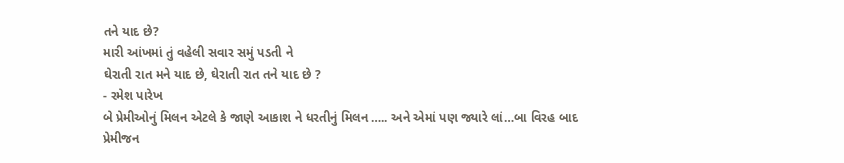તને યાદ છે?
મારી આંખમાં તું વહેલી સવાર સમું પડતી ને
ઘેરાતી રાત મને યાદ છે, ઘેરાતી રાત તને યાદ છે ?
- રમેશ પારેખ
બે પ્રેમીઓનું મિલન એટલે કે જાણે આકાશ ને ધરતીનું મિલન ….. અને એમાં પણ જ્યારે લાં…બા વિરહ બાદ પ્રેમીજન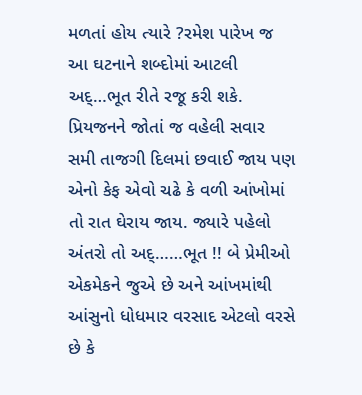મળતાં હોય ત્યારે ?રમેશ પારેખ જ આ ઘટનાને શબ્દોમાં આટલી અદ્…ભૂત રીતે રજૂ કરી શકે. પ્રિયજનને જોતાં જ વહેલી સવાર સમી તાજગી દિલમાં છવાઈ જાય પણ એનો કેફ એવો ચઢે કે વળી આંખોમાં તો રાત ઘેરાય જાય. જ્યારે પહેલો અંતરો તો અદ્……ભૂત !! બે પ્રેમીઓ એકમેકને જુએ છે અને આંખમાંથી આંસુનો ધોધમાર વરસાદ એટલો વરસે છે કે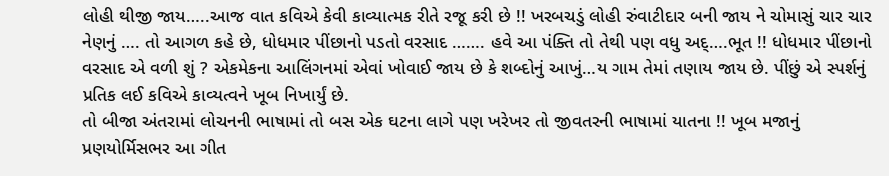લોહી થીજી જાય…..આજ વાત કવિએ કેવી કાવ્યાત્મક રીતે રજૂ કરી છે !! ખરબચડું લોહી રુંવાટીદાર બની જાય ને ચોમાસું ચાર ચાર નેણનું …. તો આગળ કહે છે, ધોધમાર પીંછાનો પડતો વરસાદ ……. હવે આ પંક્તિ તો તેથી પણ વધુ અદ્….ભૂત !! ધોધમાર પીંછાનો વરસાદ એ વળી શું ? એકમેકના આલિંગનમાં એવાં ખોવાઈ જાય છે કે શબ્દોનું આખું…ય ગામ તેમાં તણાય જાય છે. પીંછું એ સ્પર્શનું પ્રતિક લઈ કવિએ કાવ્યત્વને ખૂબ નિખાર્યું છે.
તો બીજા અંતરામાં લોચનની ભાષામાં તો બસ એક ઘટના લાગે પણ ખરેખર તો જીવતરની ભાષામાં યાતના !! ખૂબ મજાનું પ્રણયોર્મિસભર આ ગીત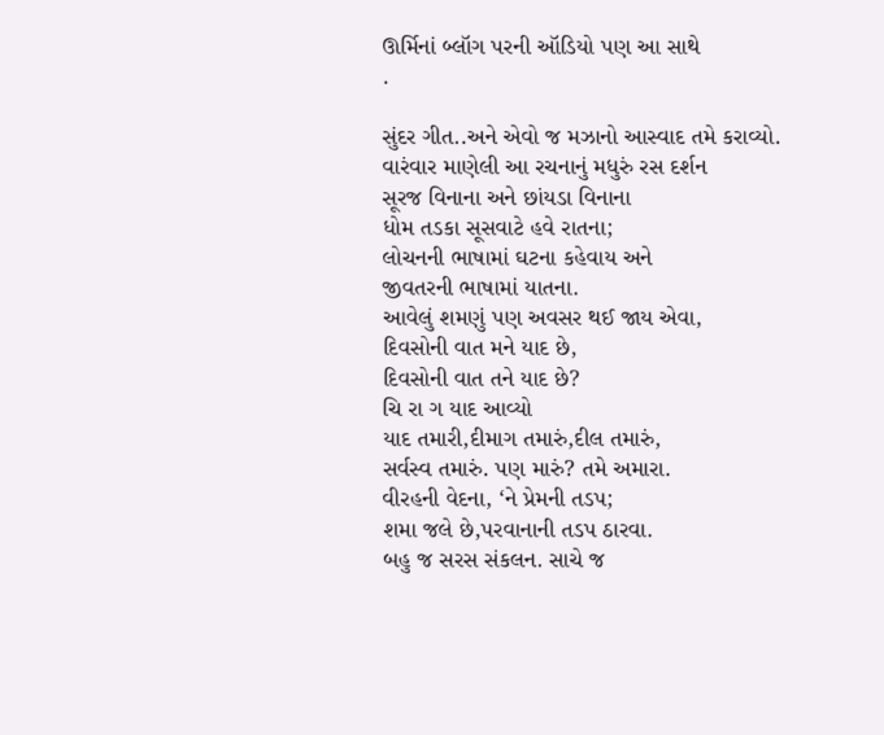ઊર્મિનાં બ્લૉગ પરની ઑડિયો પણ આ સાથે
.

સુંદર ગીત..અને એવો જ મઝાનો આસ્વાદ તમે કરાવ્યો.
વારંવાર માણેલી આ રચનાનું મધુરું રસ દર્શન
સૂરજ વિનાના અને છાંયડા વિનાના
ધોમ તડકા સૂસવાટે હવે રાતના;
લોચનની ભાષામાં ઘટના કહેવાય અને
જીવતરની ભાષામાં યાતના.
આવેલું શમણું પણ અવસર થઈ જાય એવા,
દિવસોની વાત મને યાદ છે,
દિવસોની વાત તને યાદ છે?
ચિ રા ગ યાદ આવ્યો
યાદ તમારી,દીમાગ તમારું,દીલ તમારું,
સર્વસ્વ તમારું. પણ મારું? તમે અમારા.
વીરહની વેદના, ‘ને પ્રેમની તડપ;
શમા જલે છે,પરવાનાની તડપ ઠારવા.
બહુ જ સરસ સંકલન. સાચે જ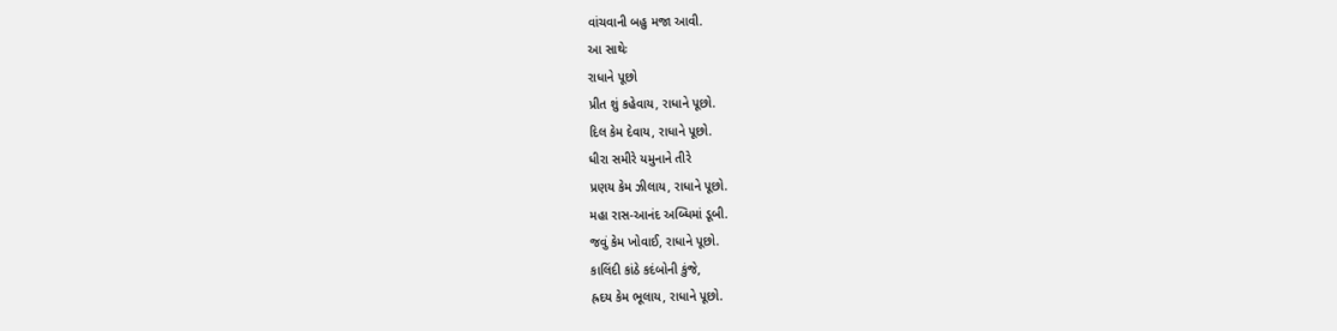વાંચવાની બહુ મજા આવી.
આ સાથેઃ
રાધાને પૂછો
પ્રીત શું કહેવાય, રાધાને પૂછો.
દિલ કેમ દેવાય, રાધાને પૂછો.
ધીરા સમીરે યમુનાને તીરે
પ્રણય કેમ ઝીલાય, રાધાને પૂછો.
મહા રાસ-આનંદ અબ્ધિમાં ડૂબી.
જવું કેમ ખોવાઈ, રાધાને પૂછો.
કાલિંદી કાંઠે કદંબોની કુંજે,
હ્રદય કેમ ભૂલાય, રાધાને પૂછો.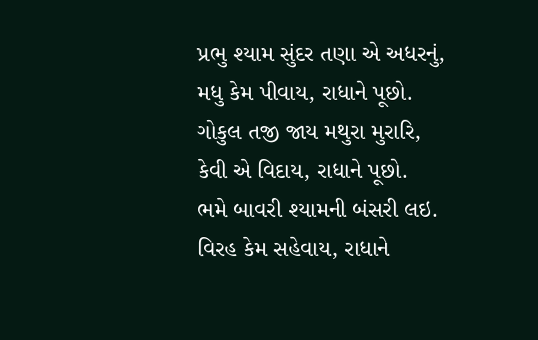પ્રભુ શ્યામ સુંદર તણા એ અધરનું,
મધુ કેમ પીવાય, રાધાને પૂછો.
ગોકુલ તજી જાય મથુરા મુરારિ,
કેવી એ વિદાય, રાધાને પૂછો.
ભમે બાવરી શ્યામની બંસરી લઇ.
વિરહ કેમ સહેવાય, રાધાને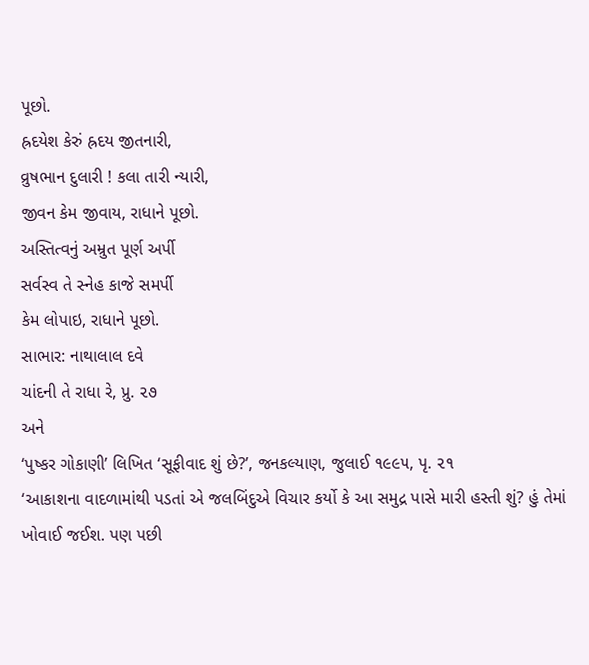પૂછો.
હ્રદયેશ કેરું હ્રદય જીતનારી,
વ્રુષભાન દુલારી ! કલા તારી ન્યારી,
જીવન કેમ જીવાય, રાધાને પૂછો.
અસ્તિત્વનું અમ્રુત પૂર્ણ અર્પી
સર્વસ્વ તે સ્નેહ કાજે સમર્પી
કેમ લોપાઇ, રાધાને પૂછો.
સાભાર: નાથાલાલ દવે
ચાંદની તે રાધા રે, પ્રુ. ૨૭
અને
‘પુષ્કર ગોકાણી’ લિખિત ‘સૂફીવાદ શું છે?’, જનકલ્યાણ, જુલાઈ ૧૯૯૫, પૃ. ૨૧
‘આકાશના વાદળામાંથી પડતાં એ જલબિંદુએ વિચાર કર્યો કે આ સમુદ્ર પાસે મારી હસ્તી શું? હું તેમાં ખોવાઈ જઈશ. પણ પછી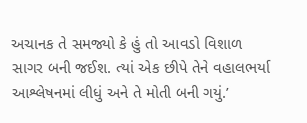અચાનક તે સમજ્યો કે હું તો આવડો વિશાળ સાગર બની જઈશ. ત્યાં એક છીપે તેને વહાલભર્યા આશ્લેષનમાં લીધું અને તે મોતી બની ગયું.’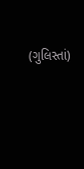(ગુલિસ્તાં)